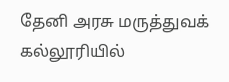தேனி அரசு மருத்துவக் கல்லூரியில்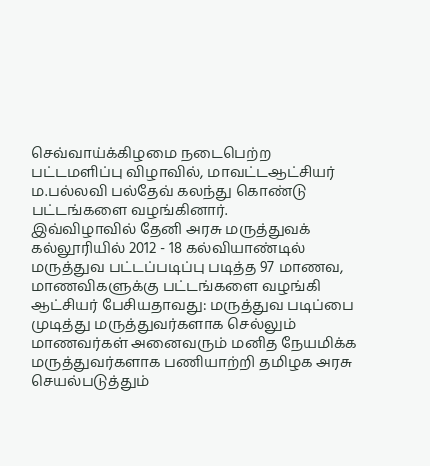செவ்வாய்க்கிழமை நடைபெற்ற பட்டமளிப்பு விழாவில், மாவட்டஆட்சியர் ம.பல்லவி பல்தேவ் கலந்து கொண்டு பட்டங்களை வழங்கினார்.
இவ்விழாவில் தேனி அரசு மருத்துவக் கல்லூரியில் 2012 - 18 கல்வியாண்டில் மருத்துவ பட்டப்படிப்பு படித்த 97 மாணவ, மாணவிகளுக்கு பட்டங்களை வழங்கி ஆட்சியர் பேசியதாவது: மருத்துவ படிப்பை முடித்து மருத்துவர்களாக செல்லும் மாணவர்கள் அனைவரும் மனித நேயமிக்க மருத்துவர்களாக பணியாற்றி தமிழக அரசு செயல்படுத்தும்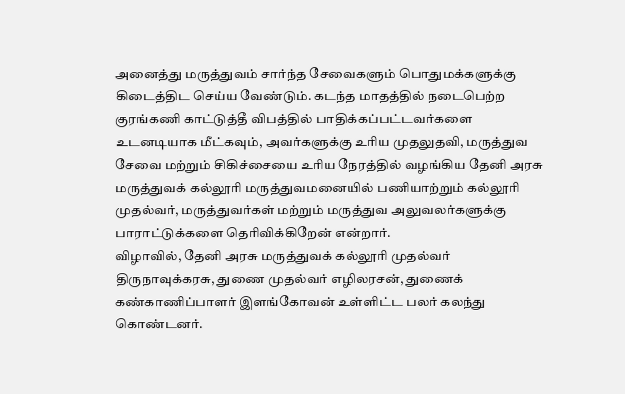அனைத்து மருத்துவம் சார்ந்த சேவைகளும் பொதுமக்களுக்கு கிடைத்திட செய்ய வேண்டும். கடந்த மாதத்தில் நடைபெற்ற குரங்கணி காட்டுத்தீ விபத்தில் பாதிக்கப்பட்டவர்களை உடனடியாக மீட்கவும், அவர்களுக்கு உரிய முதலுதவி, மருத்துவ சேவை மற்றும் சிகிச்சையை உரிய நேரத்தில் வழங்கிய தேனி அரசு மருத்துவக் கல்லூரி மருத்துவமனையில் பணியாற்றும் கல்லூரி முதல்வர், மருத்துவர்கள் மற்றும் மருத்துவ அலுவலர்களுக்கு பாராட்டுக்களை தெரிவிக்கிறேன் என்றார்.
விழாவில், தேனி அரசு மருத்துவக் கல்லூரி முதல்வர் திருநாவுக்கரசு, துணை முதல்வர் எழிலரசன், துணைக் கண்காணிப்பாளர் இளங்கோவன் உள்ளிட்ட பலர் கலந்து கொண்டனர்.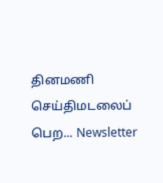தினமணி செய்திமடலைப் பெற... Newsletter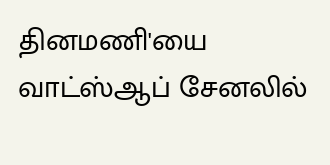தினமணி'யை வாட்ஸ்ஆப் சேனலில்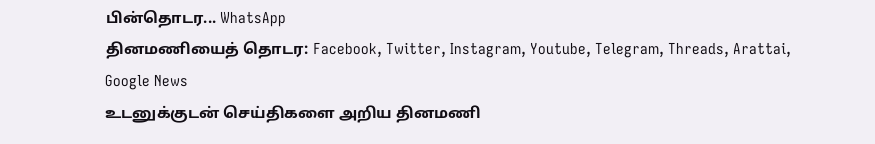பின்தொடர... WhatsApp
தினமணியைத் தொடர: Facebook, Twitter, Instagram, Youtube, Telegram, Threads, Arattai, Google News
உடனுக்குடன் செய்திகளை அறிய தினமணி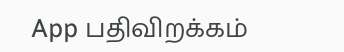App பதிவிறக்கம்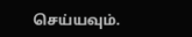செய்யவும்.